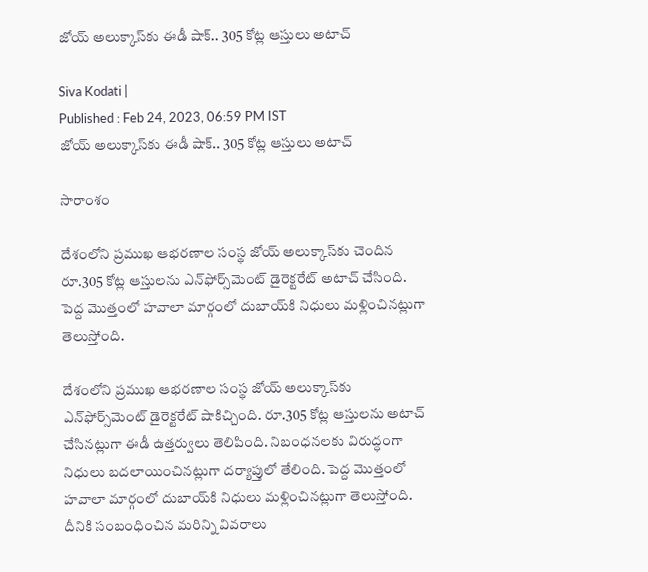జోయ్ అలుక్కాస్‌‌‌‌‌కు ఈడీ షాక్.. 305 కోట్ల ఆస్తులు అటాచ్

Siva Kodati |
Published : Feb 24, 2023, 06:59 PM IST
జోయ్ అలుక్కాస్‌‌‌‌‌కు ఈడీ షాక్.. 305 కోట్ల ఆస్తులు అటాచ్

సారాంశం

దేశంలోని ప్రముఖ ఆభరణాల సంస్థ జోయ్ అలుక్కాస్‌కు చెందిన రూ.305 కోట్ల ఆస్తులను ఎన్‌ఫోర్స్‌మెంట్ డైరెక్టరేట్ అటాచ్ చేసింది. పెద్ద మొత్తంలో హవాలా మార్గంలో దుబాయ్‌కి నిధులు మళ్లించినట్లుగా తెలుస్తోంది.

దేశంలోని ప్రముఖ ఆభరణాల సంస్థ జోయ్ అలుక్కాస్‌కు ఎన్‌ఫోర్స్‌మెంట్ డైరెక్టరేట్ షాకిచ్చింది. రూ.305 కోట్ల ఆస్తులను అటాచ్ చేసినట్లుగా ఈడీ ఉత్తర్వులు తెలిపింది. నిబంధనలకు విరుద్ధంగా నిధులు బదలాయించినట్లుగా దర్యాప్తులో తేలింది. పెద్ద మొత్తంలో హవాలా మార్గంలో దుబాయ్‌కి నిధులు మళ్లించినట్లుగా తెలుస్తోంది. దీనికి సంబంధించిన మరిన్ని వివరాలు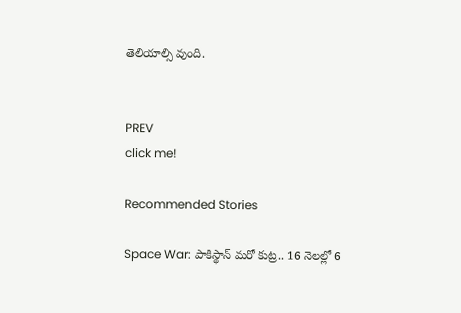తెలియాల్సి వుంది.


PREV
click me!

Recommended Stories

Space War: పాకిస్థాన్ మరో కుట్ర.. 16 నెలల్లో 6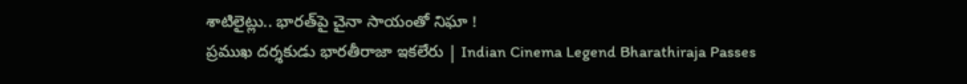శాటిలైట్లు.. భారత్‌పై చైనా సాయంతో నిఘా !
ప్రముఖ దర్శకుడు భారతీరాజా ఇకలేరు | Indian Cinema Legend Bharathiraja Passes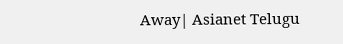Away| Asianet Telugu